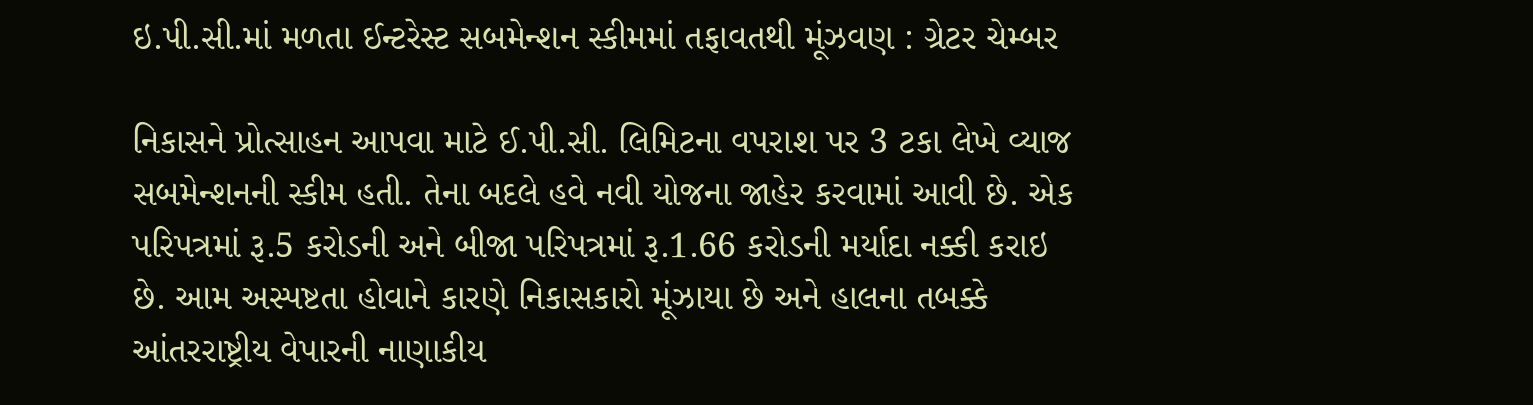ઇ.પી.સી.માં મળતા ઈન્ટરેસ્ટ સબમેન્શન સ્કીમમાં તફાવતથી મૂંઝવણ : ગ્રેટર ચેમ્બર

નિકાસને પ્રોત્સાહન આપવા માટે ઈ.પી.સી. લિમિટના વપરાશ પર 3 ટકા લેખે વ્યાજ સબમેન્શનની સ્કીમ હતી. તેના બદલે હવે નવી યોજના જાહેર કરવામાં આવી છે. એક પરિપત્રમાં રૂ.5 કરોડની અને બીજા પરિપત્રમાં રૂ.1.66 કરોડની મર્યાદા નક્કી કરાઇ છે. આમ અસ્પષ્ટતા હોવાને કારણે નિકાસકારો મૂંઝાયા છે અને હાલના તબક્કે આંતરરાષ્ટ્રીય વેપારની નાણાકીય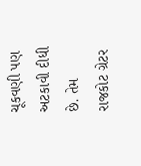ચૂકવણી પણ અટકાવી દીધી છે. તેમ રાજકોટ ગ્રેટર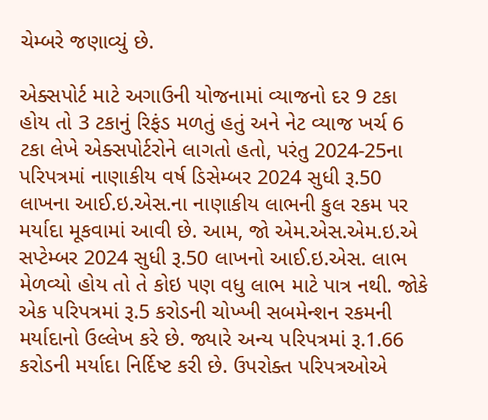ચેમ્બરે જણાવ્યું છે.

એક્સપોર્ટ માટે અગાઉની યોજનામાં વ્યાજનો દર 9 ટકા હોય તો 3 ટકાનું રિફંડ મળતું હતું અને નેટ વ્યાજ ખર્ચ 6 ટકા લેખે એક્સપોર્ટરોને લાગતો હતો, પરંતુ 2024-25ના પરિપત્રમાં નાણાકીય વર્ષ ડિસેમ્બર 2024 સુધી રૂ.50 લાખના આઈ.ઇ.એસ.ના નાણાકીય લાભની કુલ રકમ પર મર્યાદા મૂકવામાં આવી છે. આમ, જો એમ.એસ.એમ.ઇ.એ સપ્ટેમ્બર 2024 સુધી રૂ.50 લાખનો આઈ.ઇ.એસ. લાભ મેળવ્યો હોય તો તે કોઇ પણ વધુ લાભ માટે પાત્ર નથી. જોકે એક પરિપત્રમાં રૂ.5 કરોડની ચોખ્ખી સબમેન્શન રકમની મર્યાદાનો ઉલ્લેખ કરે છે. જ્યારે અન્ય પરિપત્રમાં રૂ.1.66 કરોડની મર્યાદા નિર્દિષ્ટ કરી છે. ઉપરોક્ત પરિપત્રઓએ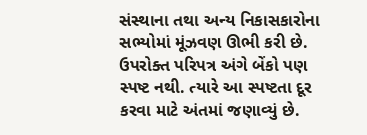સંસ્થાના તથા અન્ય નિકાસકારોના સભ્યોમાં મૂંઝવણ ઊભી કરી છે. ઉપરોક્ત પરિપત્ર અંગે બેંકો પણ સ્પષ્ટ નથી. ત્યારે આ સ્પષ્ટતા દૂર કરવા માટે અંતમાં જણાવ્યું છે.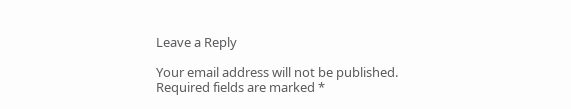Leave a Reply

Your email address will not be published. Required fields are marked *